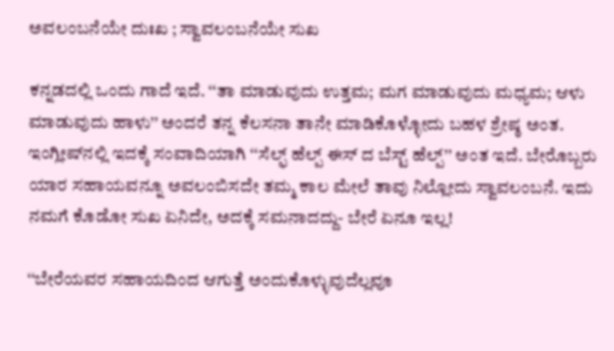ಅವಲಂಬನೆಯೇ ದುಃಖ ; ಸ್ವಾವಲಂಬನೆಯೇ ಸುಖ

ಕನ್ನಡದಲ್ಲಿ ಒಂದು ಗಾದೆ ಇದೆ. ‘‘ತಾ ಮಾಡುವುದು ಉತ್ತಮ; ಮಗ ಮಾಡುವುದು ಮಧ್ಯಮ; ಆಳು ಮಾಡುವುದು ಹಾಳು’’ ಅಂದರೆ ತನ್ನ ಕೆಲಸನಾ ತಾನೇ ಮಾಡಿಕೊಳ್ಳೋದು ಬಹಳ ಶ್ರೇಷ್ಠ ಅಂತ. ಇಂಗ್ಲೀಷ್‌ನಲ್ಲಿ ಇದಕ್ಕೆ ಸಂವಾದಿಯಾಗಿ ‘‘ಸೆಲ್ಫ್‌ ಹೆಲ್ಪ್‌ ಈಸ್‌ ದ ಬೆಸ್ಟ್‌ ಹೆಲ್ಪ್‌’’ ಅಂತ ಇದೆ. ಬೇರೊಬ್ಬರು ಯಾರ ಸಹಾಯವನ್ನೂ ಅವಲಂಬಿಸದೇ ತಮ್ಮ ಕಾಲ ಮೇಲೆ ತಾವು ನಿಲ್ಲೋದು ಸ್ವಾವಲಂಬನೆ. ಇದು ನಮಗೆ ಕೊಡೋ ಸುಖ ಏನಿದೇ, ಅದಕ್ಕೆ ಸಮನಾದದ್ದು- ಬೇರೆ ಏನೂ ಇಲ್ಲ!

‘‘ಬೇರೆಯವರ ಸಹಾಯದಿಂದ ಆಗುತ್ತೆ ಅಂದುಕೊಳ್ಳುವುದೆಲ್ಲವೂ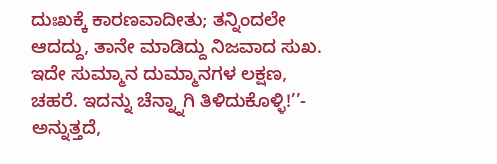ದುಃಖಕ್ಕೆ ಕಾರಣವಾದೀತು; ತನ್ನಿಂದಲೇ ಆದದ್ದು, ತಾನೇ ಮಾಡಿದ್ದು ನಿಜವಾದ ಸುಖ. ಇದೇ ಸುಮ್ಮಾನ ದುಮ್ಮಾನಗಳ ಲಕ್ಷಣ, ಚಹರೆ. ಇದನ್ನು ಚೆನ್ನ್ನಾಗಿ ತಿಳಿದುಕೊಳ್ಳಿ!’’- ಅನ್ನುತ್ತದೆ,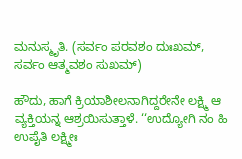ಮನುಸ್ಮೃತಿ. (ಸರ್ವಂ ಪರವಶಂ ದುಃಖಮ್‌, ಸರ್ವಂ ಆತ್ಮವಶಂ ಸುಖಮ್‌)

ಹೌದು, ಹಾಗೆ ಕ್ರಿಯಾಶೀಲನಾಗಿದ್ದರೇನೇ ಲಕ್ಷ್ಮಿ ಆ ವ್ಯಕ್ತಿಯನ್ನ ಆಶ್ರಯಿಸುತ್ತಾಳೆ. ‘‘ಉದ್ಯೋಗಿ ನಂ ಹಿ ಉಪೈತಿ ಲಕ್ಷ್ಮೀಃ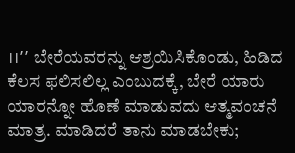।।’’ ಬೇರೆಯವರನ್ನು ಆಶ್ರಯಿಸಿಕೊಂಡು, ಹಿಡಿದ ಕೆಲಸ ಫಲಿಸಲಿಲ್ಲ ಎಂಬುದಕ್ಕೆ, ಬೇರೆ ಯಾರು ಯಾರನ್ನೋ ಹೊಣೆ ಮಾಡುವದು ಆತ್ಮವಂಚನೆ ಮಾತ್ರ. ಮಾಡಿದರೆ ತಾನು ಮಾಡಬೇಕು;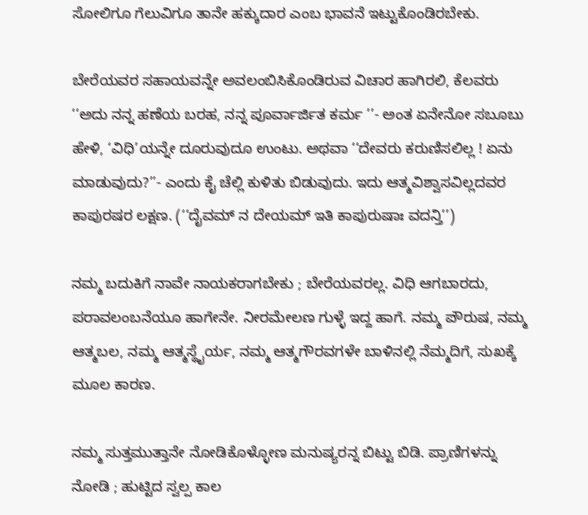ಸೋಲಿಗೂ ಗೆಲುವಿಗೂ ತಾನೇ ಹಕ್ಕುದಾರ ಎಂಬ ಭಾವನೆ ಇಟ್ಟುಕೊಂಡಿರಬೇಕು.

ಬೇರೆಯವರ ಸಹಾಯವನ್ನೇ ಅವಲಂಬಿಸಿಕೊಂಡಿರುವ ವಿಚಾರ ಹಾಗಿರಲಿ, ಕೆಲವರು ‘‘ಅದು ನನ್ನ ಹಣೆಯ ಬರಹ, ನನ್ನ ಪೂರ್ವಾರ್ಜಿತ ಕರ್ಮ ’’- ಅಂತ ಏನೇನೋ ಸಬೂಬು ಹೇಳಿ, ‘ವಿಧಿ’ಯನ್ನೇ ದೂರುವುದೂ ಉಂಟು. ಅಥವಾ ‘‘ದೇವರು ಕರುಣಿಸಲಿಲ್ಲ ! ಏನು ಮಾಡುವುದು?’’- ಎಂದು ಕೈ ಚೆಲ್ಲಿ ಕುಳಿತು ಬಿಡುವುದು. ಇದು ಆತ್ಮವಿಶ್ವಾಸವಿಲ್ಲದವರ ಕಾಪುರಷರ ಲಕ್ಷಣ. (‘‘ದೈವಮ್‌ ನ ದೇಯಮ್‌ ಇತಿ ಕಾಪುರುಷಾಃ ವದನ್ತಿ’’)

ನಮ್ಮ ಬದುಕಿಗೆ ನಾವೇ ನಾಯಕರಾಗಬೇಕು ; ಬೇರೆಯವರಲ್ಲ. ವಿಧಿ ಆಗಬಾರದು, ಪರಾವಲಂಬನೆಯೂ ಹಾಗೇನೇ. ನೀರಮೇಲಣ ಗುಳ್ಳೆ ಇದ್ದ ಹಾಗೆ. ನಮ್ಮ ಪೌರುಷ, ನಮ್ಮ ಆತ್ಮಬಲ, ನಮ್ಮ ಆತ್ಮಸ್ಥೈರ್ಯ, ನಮ್ಮ ಆತ್ಮಗೌರವಗಳೇ ಬಾಳಿನಲ್ಲಿ ನೆಮ್ಮದಿಗೆ, ಸುಖಕ್ಕೆ ಮೂಲ ಕಾರಣ.

ನಮ್ಮ ಸುತ್ತಮುತ್ತಾನೇ ನೋಡಿಕೊಳ್ಳೋಣ ಮನುಷ್ಯರನ್ನ ಬಿಟ್ಟು ಬಿಡಿ. ಪ್ರಾಣಿಗಳನ್ನು ನೋಡಿ ; ಹುಟ್ಟಿದ ಸ್ವಲ್ಪ ಕಾಲ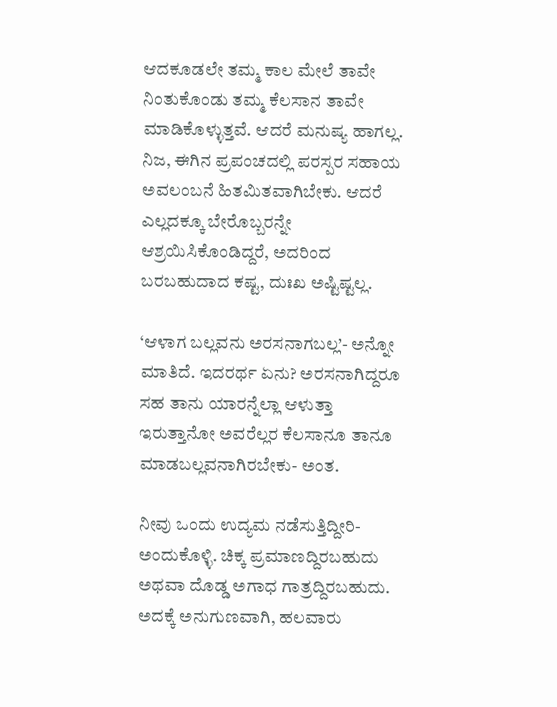ಆದಕೂಡಲೇ ತಮ್ಮ ಕಾಲ ಮೇಲೆ ತಾವೇ ನಿಂತುಕೊಂಡು ತಮ್ಮ ಕೆಲಸಾನ ತಾವೇ ಮಾಡಿಕೊಳ್ಳುತ್ತವೆ. ಆದರೆ ಮನುಷ್ಯ ಹಾಗಲ್ಲ. ನಿಜ, ಈಗಿನ ಪ್ರಪಂಚದಲ್ಲಿ ಪರಸ್ಪರ ಸಹಾಯ ಅವಲಂಬನೆ ಹಿತಮಿತವಾಗಿಬೇಕು. ಆದರೆ ಎಲ್ಲದಕ್ಕೂ ಬೇರೊಬ್ಬರನ್ನೇ ಆಶ್ರಯಿಸಿಕೊಂಡಿದ್ದರೆ, ಅದರಿಂದ ಬರಬಹುದಾದ ಕಷ್ಟ, ದುಃಖ ಅಷ್ಟಿಷ್ಟಲ್ಲ.

‘ಆಳಾಗ ಬಲ್ಲವನು ಅರಸನಾಗಬಲ್ಲ’- ಅನ್ನೋ ಮಾತಿದೆ. ಇದರರ್ಥ ಏನು? ಅರಸನಾಗಿದ್ದರೂ ಸಹ ತಾನು ಯಾರನ್ನೆಲ್ಲಾ ಆಳುತ್ತಾ ಇರುತ್ತಾನೋ ಅವರೆಲ್ಲರ ಕೆಲಸಾನೂ ತಾನೂ ಮಾಡಬಲ್ಲವನಾಗಿರಬೇಕು- ಅಂತ.

ನೀವು ಒಂದು ಉದ್ಯಮ ನಡೆಸುತ್ತಿದ್ದೀರಿ- ಅಂದುಕೊಳ್ಳಿ. ಚಿಕ್ಕ ಪ್ರಮಾಣದ್ದಿರಬಹುದು ಅಥವಾ ದೊಡ್ಡ ಅಗಾಧ ಗಾತ್ರದ್ದಿರಬಹುದು. ಅದಕ್ಕೆ ಅನುಗುಣವಾಗಿ, ಹಲವಾರು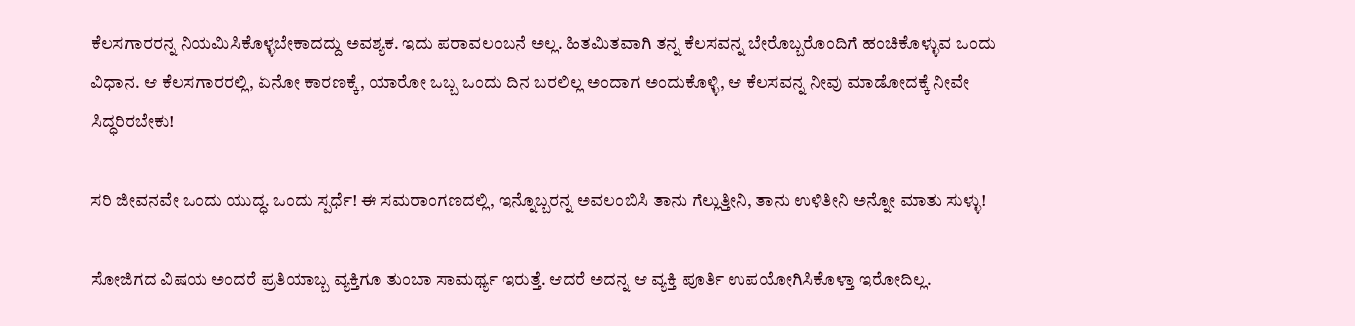ಕೆಲಸಗಾರರನ್ನ ನಿಯಮಿಸಿಕೊಳ್ಳಬೇಕಾದದ್ದು ಅವಶ್ಯಕ. ಇದು ಪರಾವಲಂಬನೆ ಅಲ್ಲ. ಹಿತಮಿತವಾಗಿ ತನ್ನ ಕೆಲಸವನ್ನ ಬೇರೊಬ್ಬರೊಂದಿಗೆ ಹಂಚಿಕೊಳ್ಳುವ ಒಂದು ವಿಧಾನ. ಆ ಕೆಲಸಗಾರರಲ್ಲಿ, ಏನೋ ಕಾರಣಕ್ಕೆ, ಯಾರೋ ಒಬ್ಬ ಒಂದು ದಿನ ಬರಲಿಲ್ಲ ಅಂದಾಗ ಅಂದುಕೊಳ್ಳಿ, ಆ ಕೆಲಸವನ್ನ ನೀವು ಮಾಡೋದಕ್ಕೆ ನೀವೇ ಸಿದ್ಧರಿರಬೇಕು!

ಸರಿ ಜೀವನವೇ ಒಂದು ಯುದ್ಧ. ಒಂದು ಸ್ಪರ್ಧೆ! ಈ ಸಮರಾಂಗಣದಲ್ಲಿ, ಇನ್ನೊಬ್ಬರನ್ನ ಅವಲಂಬಿಸಿ ತಾನು ಗೆಲ್ಲುತ್ತೀನಿ, ತಾನು ಉಳಿತೀನಿ ಅನ್ನೋ ಮಾತು ಸುಳ್ಳು!

ಸೋಜಿಗದ ವಿಷಯ ಅಂದರೆ ಪ್ರತಿಯಾಬ್ಬ ವ್ಯಕ್ತಿಗೂ ತುಂಬಾ ಸಾಮರ್ಥ್ಯ ಇರುತ್ತೆ. ಆದರೆ ಅದನ್ನ ಆ ವ್ಯಕ್ತಿ ಪೂರ್ತಿ ಉಪಯೋಗಿಸಿಕೊಳ್ತಾ ಇರೋದಿಲ್ಲ.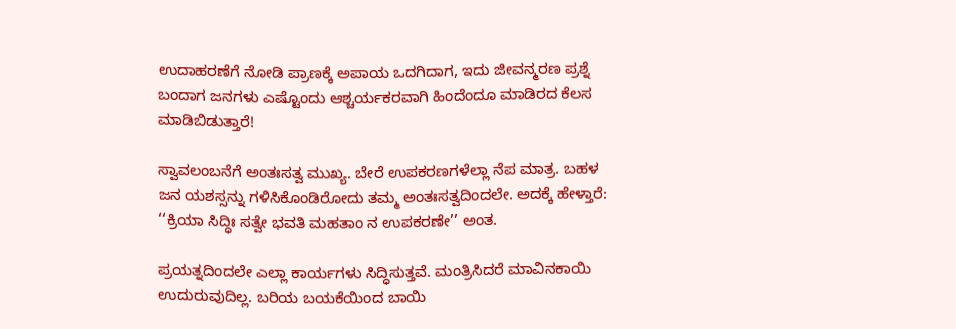ಉದಾಹರಣೆಗೆ ನೋಡಿ ಪ್ರಾಣಕ್ಕೆ ಅಪಾಯ ಒದಗಿದಾಗ, ಇದು ಜೀವನ್ಮರಣ ಪ್ರಶ್ನೆ ಬಂದಾಗ ಜನಗಳು ಎಷ್ಟೊಂದು ಆಶ್ಚರ್ಯಕರವಾಗಿ ಹಿಂದೆಂದೂ ಮಾಡಿರದ ಕೆಲಸ ಮಾಡಿಬಿಡುತ್ತಾರೆ!

ಸ್ವಾವಲಂಬನೆಗೆ ಅಂತಃಸತ್ವ ಮುಖ್ಯ. ಬೇರೆ ಉಪಕರಣಗಳೆಲ್ಲಾ ನೆಪ ಮಾತ್ರ. ಬಹಳ ಜನ ಯಶಸ್ಸನ್ನು ಗಳಿಸಿಕೊಂಡಿರೋದು ತಮ್ಮ ಅಂತಃಸತ್ವದಿಂದಲೇ. ಅದಕ್ಕೆ ಹೇಳ್ತಾರೆ: ‘‘ಕ್ರಿಯಾ ಸಿದ್ಧಿಃ ಸತ್ವೇ ಭವತಿ ಮಹತಾಂ ನ ಉಪಕರಣೇ’’ ಅಂತ.

ಪ್ರಯತ್ನದಿಂದಲೇ ಎಲ್ಲಾ ಕಾರ್ಯಗಳು ಸಿದ್ಧಿಸುತ್ತವೆ. ಮಂತ್ರಿಸಿದರೆ ಮಾವಿನಕಾಯಿ ಉದುರುವುದಿಲ್ಲ. ಬರಿಯ ಬಯಕೆಯಿಂದ ಬಾಯಿ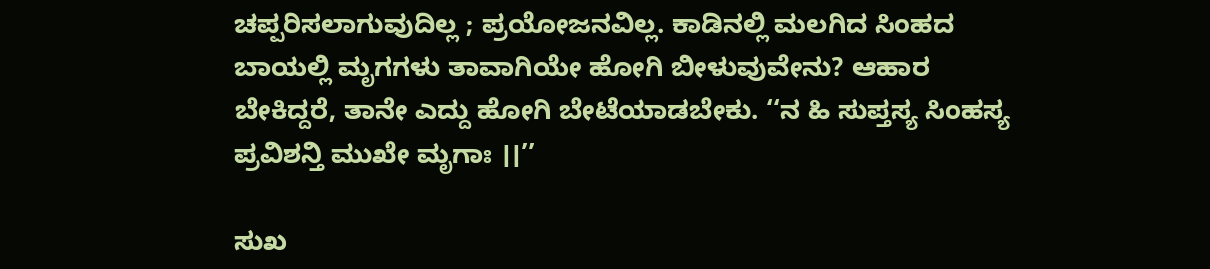ಚಪ್ಪರಿಸಲಾಗುವುದಿಲ್ಲ ; ಪ್ರಯೋಜನವಿಲ್ಲ. ಕಾಡಿನಲ್ಲಿ ಮಲಗಿದ ಸಿಂಹದ ಬಾಯಲ್ಲಿ ಮೃಗಗಳು ತಾವಾಗಿಯೇ ಹೋಗಿ ಬೀಳುವುವೇನು? ಆಹಾರ ಬೇಕಿದ್ದರೆ, ತಾನೇ ಎದ್ದು ಹೋಗಿ ಬೇಟೆಯಾಡಬೇಕು. ‘‘ನ ಹಿ ಸುಪ್ತಸ್ಯ ಸಿಂಹಸ್ಯ ಪ್ರವಿಶನ್ತಿ ಮುಖೇ ಮೃಗಾಃ ।।’’

ಸುಖ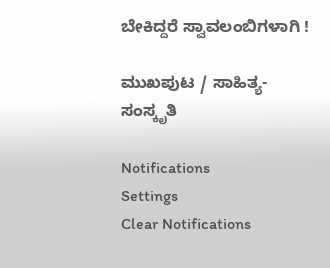ಬೇಕಿದ್ದರೆ ಸ್ವಾವಲಂಬಿಗಳಾಗಿ !

ಮುಖಪುಟ / ಸಾಹಿತ್ಯ-ಸಂಸ್ಕೃತಿ

Notifications
Settings
Clear Notifications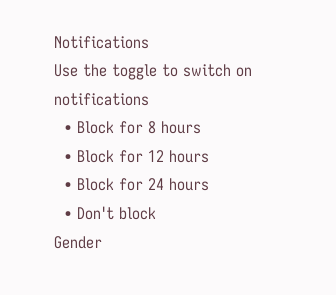Notifications
Use the toggle to switch on notifications
  • Block for 8 hours
  • Block for 12 hours
  • Block for 24 hours
  • Don't block
Gender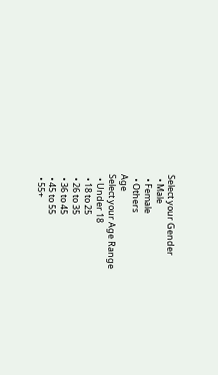Select your Gender
  • Male
  • Female
  • Others
Age
Select your Age Range
  • Under 18
  • 18 to 25
  • 26 to 35
  • 36 to 45
  • 45 to 55
  • 55+